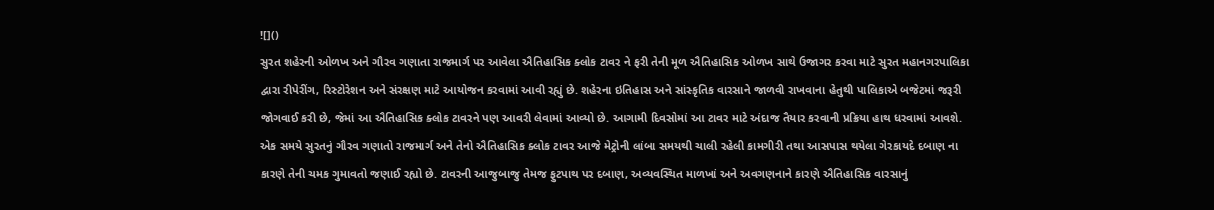![]()
સુરત શહેરની ઓળખ અને ગૌરવ ગણાતા રાજમાર્ગ પર આવેલા ઐતિહાસિક ક્લોક ટાવર ને ફરી તેની મૂળ ઐતિહાસિક ઓળખ સાથે ઉજાગર કરવા માટે સુરત મહાનગરપાલિકા દ્વારા રીપેરીંગ, રિસ્ટોરેશન અને સંરક્ષણ માટે આયોજન કરવામાં આવી રહ્યું છે. શહેરના ઇતિહાસ અને સાંસ્કૃતિક વારસાને જાળવી રાખવાના હેતુથી પાલિકાએ બજેટમાં જરૂરી જોગવાઈ કરી છે, જેમાં આ ઐતિહાસિક ક્લોક ટાવરને પણ આવરી લેવામાં આવ્યો છે. આગામી દિવસોમાં આ ટાવર માટે અંદાજ તૈયાર કરવાની પ્રક્રિયા હાથ ધરવામાં આવશે.
એક સમયે સુરતનું ગૌરવ ગણાતો રાજમાર્ગ અને તેનો ઐતિહાસિક ક્લોક ટાવર આજે મેટ્રોની લાંબા સમયથી ચાલી રહેલી કામગીરી તથા આસપાસ થયેલા ગેરકાયદે દબાણ ના કારણે તેની ચમક ગુમાવતો જણાઈ રહ્યો છે. ટાવરની આજુબાજુ તેમજ ફુટપાથ પર દબાણ, અવ્યવસ્થિત માળખાં અને અવગણનાને કારણે ઐતિહાસિક વારસાનું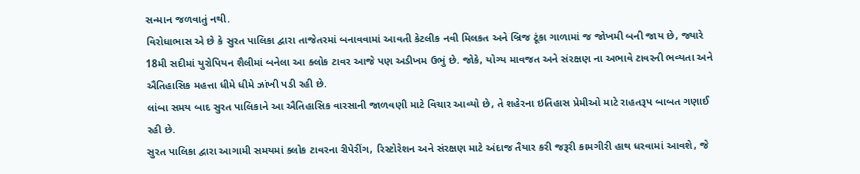સન્માન જળવાતું નથી.
વિરોધાભાસ એ છે કે સુરત પાલિકા દ્વારા તાજેતરમાં બનાવવામાં આવતી કેટલીક નવી મિલકત અને બ્રિજ ટૂંકા ગાળામાં જ જોખમી બની જાય છે, જ્યારે 18મી સદીમાં યુરોપિયન શૈલીમાં બનેલા આ ક્લોક ટાવર આજે પણ અડીખમ ઉભું છે. જોકે, યોગ્ય માવજત અને સંરક્ષણ ના અભાવે ટાવરની ભવ્યતા અને ઐતિહાસિક મહત્તા ધીમે ધીમે ઝાંખી પડી રહી છે.
લાંબા સમય બાદ સુરત પાલિકાને આ ઐતિહાસિક વારસાની જાળવણી માટે વિચાર આવ્યો છે, તે શહેરના ઇતિહાસ પ્રેમીઓ માટે રાહતરૂપ બાબત ગણાઈ રહી છે.
સુરત પાલિકા દ્વારા આગામી સમયમાં ક્લોક ટાવરના રીપેરીંગ, રિસ્ટોરેશન અને સંરક્ષણ માટે અંદાજ તૈયાર કરી જરૂરી કામગીરી હાથ ધરવામાં આવશે, જે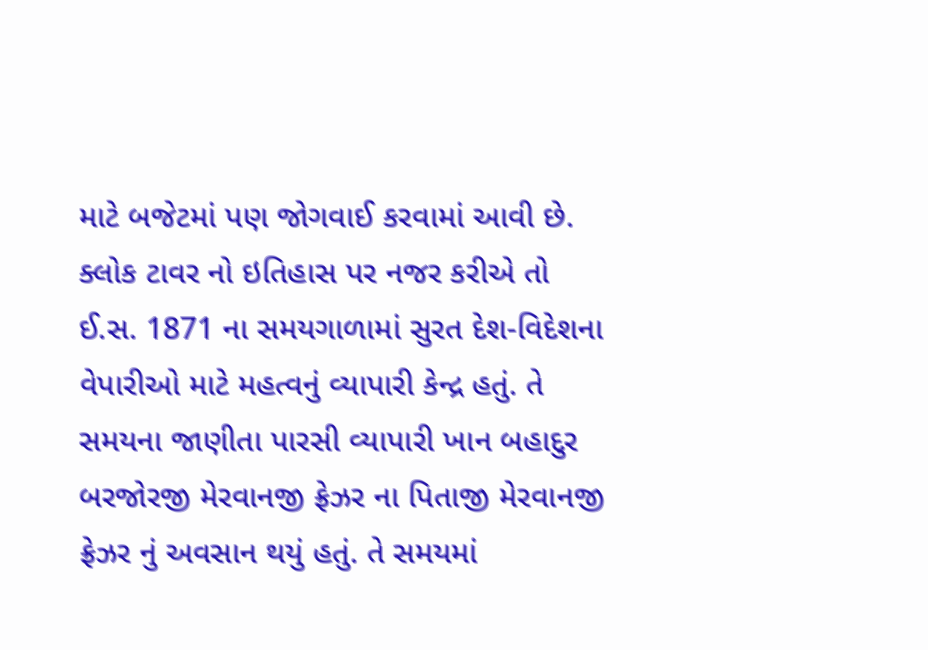માટે બજેટમાં પણ જોગવાઈ કરવામાં આવી છે.
ક્લોક ટાવર નો ઇતિહાસ પર નજર કરીએ તો ઈ.સ. 1871 ના સમયગાળામાં સુરત દેશ-વિદેશના વેપારીઓ માટે મહત્વનું વ્યાપારી કેન્દ્ર હતું. તે સમયના જાણીતા પારસી વ્યાપારી ખાન બહાદુર બરજોરજી મેરવાનજી ફ્રેઝર ના પિતાજી મેરવાનજી ફ્રેઝર નું અવસાન થયું હતું. તે સમયમાં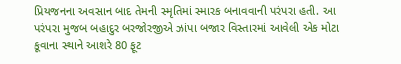પ્રિયજનના અવસાન બાદ તેમની સ્મૃતિમાં સ્મારક બનાવવાની પરંપરા હતી. આ પરંપરા મુજબ બહાદુર બરજોરજીએ ઝાંપા બજાર વિસ્તારમાં આવેલી એક મોટા કૂવાના સ્થાને આશરે 80 ફૂટ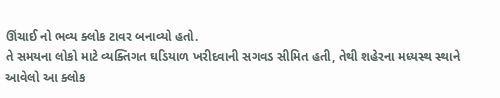ઊંચાઈ નો ભવ્ય ક્લોક ટાવર બનાવ્યો હતો.
તે સમયના લોકો માટે વ્યક્તિગત ઘડિયાળ ખરીદવાની સગવડ સીમિત હતી, તેથી શહેરના મધ્યસ્થ સ્થાને આવેલો આ ક્લોક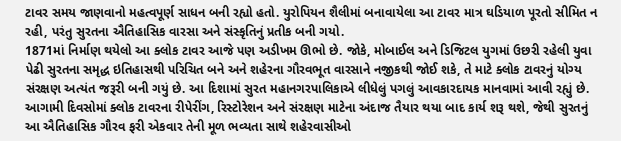ટાવર સમય જાણવાનો મહત્વપૂર્ણ સાધન બની રહ્યો હતો. યુરોપિયન શૈલીમાં બનાવાયેલા આ ટાવર માત્ર ઘડિયાળ પૂરતો સીમિત ન રહી, પરંતુ સુરતના ઐતિહાસિક વારસા અને સંસ્કૃતિનું પ્રતીક બની ગયો.
1871માં નિર્માણ થયેલો આ ક્લોક ટાવર આજે પણ અડીખમ ઊભો છે. જોકે, મોબાઈલ અને ડિજિટલ યુગમાં ઉછરી રહેલી યુવા પેઢી સુરતના સમૃદ્ધ ઇતિહાસથી પરિચિત બને અને શહેરના ગૌરવભૂત વારસાને નજીકથી જોઈ શકે, તે માટે ક્લોક ટાવરનું યોગ્ય સંરક્ષણ અત્યંત જરૂરી બની ગયું છે. આ દિશામાં સુરત મહાનગરપાલિકાએ લીધેલું પગલું આવકારદાયક માનવામાં આવી રહ્યું છે.
આગામી દિવસોમાં ક્લોક ટાવરના રીપેરીંગ, રિસ્ટોરેશન અને સંરક્ષણ માટેના અંદાજ તૈયાર થયા બાદ કાર્ય શરૂ થશે, જેથી સુરતનું આ ઐતિહાસિક ગૌરવ ફરી એકવાર તેની મૂળ ભવ્યતા સાથે શહેરવાસીઓ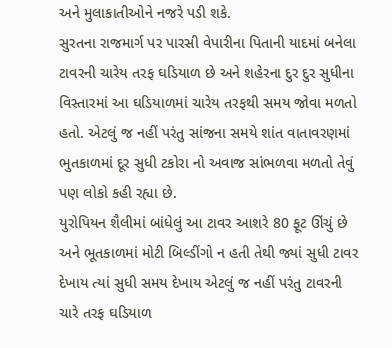અને મુલાકાતીઓને નજરે પડી શકે.
સુરતના રાજમાર્ગ પર પારસી વેપારીના પિતાની યાદમાં બનેલા ટાવરની ચારેય તરફ ઘડિયાળ છે અને શહેરના દુર દુર સુધીના વિસ્તારમાં આ ઘડિયાળમાં ચારેય તરફથી સમય જોવા મળતો હતો. એટલું જ નહીં પરંતુ સાંજના સમયે શાંત વાતાવરણમાં ભુતકાળમાં દૂર સુધી ટકોરા નો અવાજ સાંભળવા મળતો તેવું પણ લોકો કહી રહ્યા છે.
યુરોપિયન શૈલીમાં બાંધેલું આ ટાવર આશરે 80 ફૂટ ઊંચું છે અને ભૂતકાળમાં મોટી બિલ્ડીંગો ન હતી તેથી જ્યાં સુધી ટાવર દેખાય ત્યાં સુધી સમય દેખાય એટલું જ નહીં પરંતુ ટાવરની ચારે તરફ ઘડિયાળ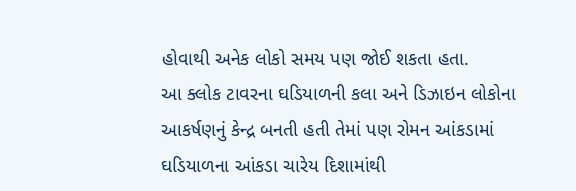હોવાથી અનેક લોકો સમય પણ જોઈ શકતા હતા.
આ ક્લોક ટાવરના ઘડિયાળની કલા અને ડિઝાઇન લોકોના આકર્ષણનું કેન્દ્ર બનતી હતી તેમાં પણ રોમન આંકડામાં ઘડિયાળના આંકડા ચારેય દિશામાંથી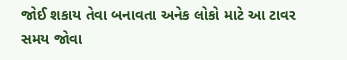જોઈ શકાય તેવા બનાવતા અનેક લોકો માટે આ ટાવર સમય જોવા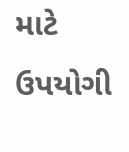માટે ઉપયોગી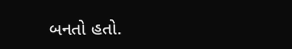બનતો હતો.